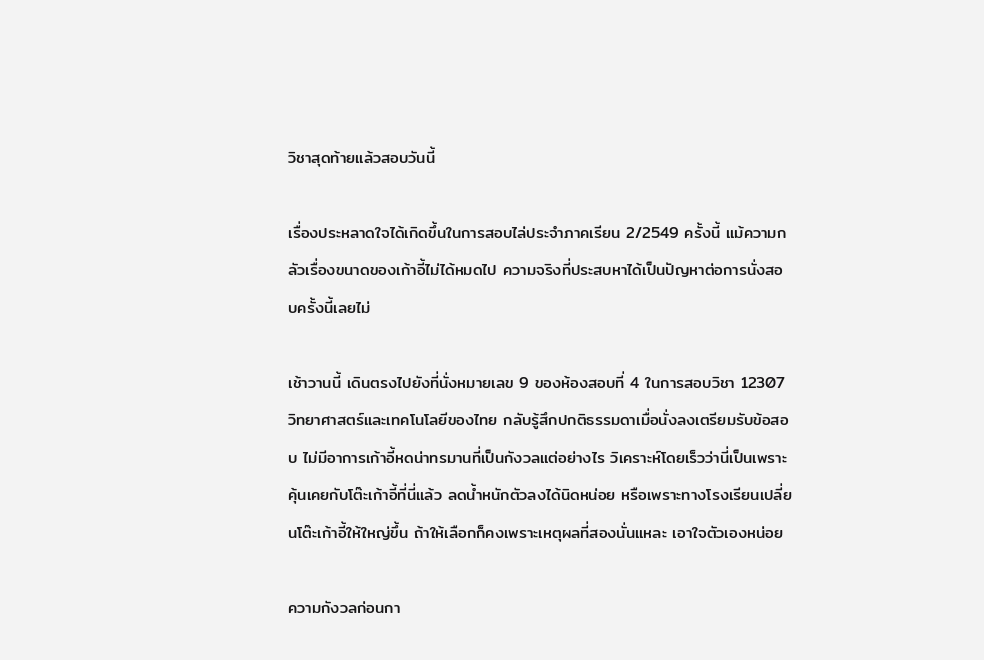วิชาสุดท้ายแล้วสอบวันนี้

เรื่องประหลาดใจได้เกิดขึ้นในการสอบไล่ประจำภาคเรียน 2/2549 ครั้งนี้ แม้ความกลัวเรื่องขนาดของเก้าอี้ไม่ได้หมดไป ความจริงที่ประสบหาได้เป็นปัญหาต่อการนั่งสอบครั้งนี้เลยไม่

เช้าวานนี้ เดินตรงไปยังที่นั่งหมายเลข 9 ของห้องสอบที่ 4 ในการสอบวิชา 12307 วิทยาศาสตร์และเทคโนโลยีของไทย กลับรู้สึกปกติธรรมดาเมื่อนั่งลงเตรียมรับข้อสอบ ไม่มีอาการเก้าอี้หดน่าทรมานที่เป็นกังวลแต่อย่างไร วิเคราะห์โดยเร็วว่านี่เป็นเพราะคุ้นเคยกับโต๊ะเก้าอี้ที่นี่แล้ว ลดน้ำหนักตัวลงได้นิดหน่อย หรือเพราะทางโรงเรียนเปลี่ยนโต๊ะเก้าอี้ให้ใหญ่ขึ้น ถ้าให้เลือกก็คงเพราะเหตุผลที่สองนั่นแหละ เอาใจตัวเองหน่อย

ความกังวลก่อนกา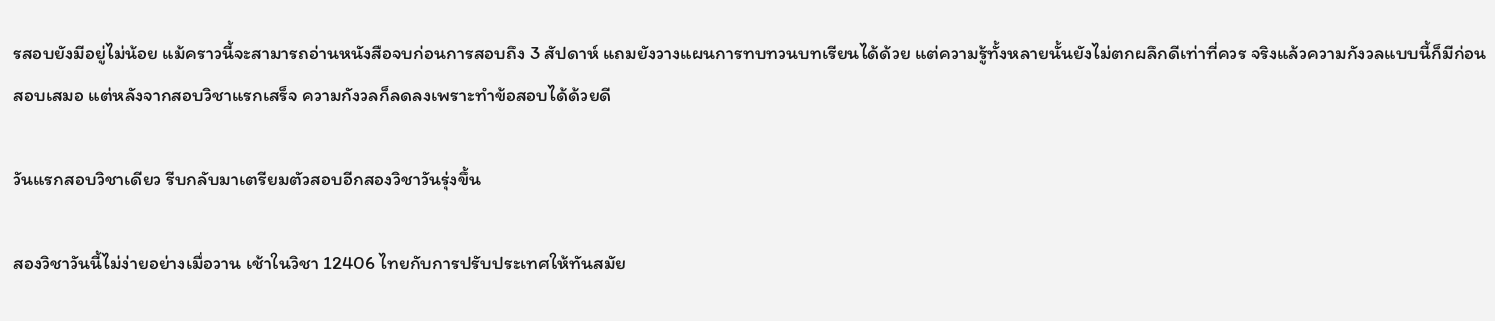รสอบยังมีอยู่ไม่น้อย แม้คราวนี้จะสามารถอ่านหนังสือจบก่อนการสอบถึง 3 สัปดาห์ แถมยังวางแผนการทบทวนบทเรียนได้ด้วย แต่ความรู้ทั้งหลายนั้นยังไม่ตกผลึกดีเท่าที่ควร จริงแล้วความกังวลแบบนี้ก็มีก่อนสอบเสมอ แต่หลังจากสอบวิชาแรกเสร็จ ความกังวลก็ลดลงเพราะทำข้อสอบได้ด้วยดี

วันแรกสอบวิชาเดียว รีบกลับมาเตรียมตัวสอบอีกสองวิชาวันรุ่งขึ้น

สองวิชาวันนี้ไม่ง่ายอย่างเมื่อวาน เช้าในวิชา 12406 ไทยกับการปรับประเทศให้ทันสมัย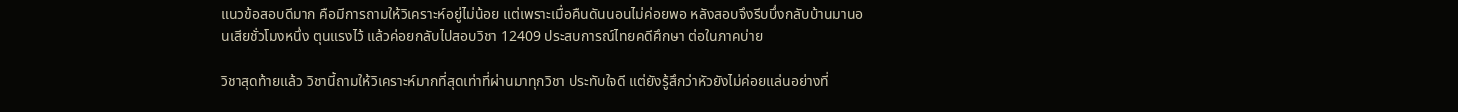แนวข้อสอบดีมาก คือมีการถามให้วิเคราะห์อยู่ไม่น้อย แต่เพราะเมื่อคืนดันนอนไม่ค่อยพอ หลังสอบจึงรีบบึ่งกลับบ้านมานอนเสียชั่วโมงหนึ่ง ตุนแรงไว้ แล้วค่อยกลับไปสอบวิชา 12409 ประสบการณ์ไทยคดีศึกษา ต่อในภาคบ่าย

วิชาสุดท้ายแล้ว วิชานี้ถามให้วิเคราะห์มากที่สุดเท่าที่ผ่านมาทุกวิชา ประทับใจดี แต่ยังรู้สึกว่าหัวยังไม่ค่อยแล่นอย่างที่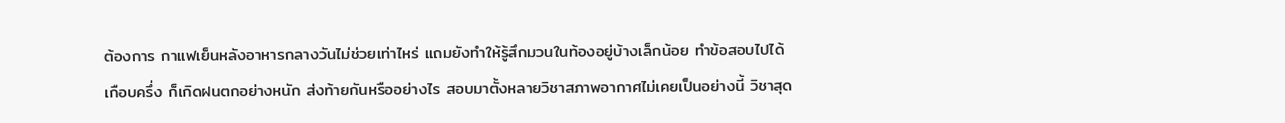ต้องการ กาแฟเย็นหลังอาหารกลางวันไม่ช่วยเท่าไหร่ แถมยังทำให้รู้สึกมวนในท้องอยู่บ้างเล็กน้อย ทำข้อสอบไปได้เกือบครึ่ง ก็เกิดฝนตกอย่างหนัก ส่งท้ายกันหรืออย่างไร สอบมาตั้งหลายวิชาสภาพอากาศไม่เคยเป็นอย่างนี้ วิชาสุด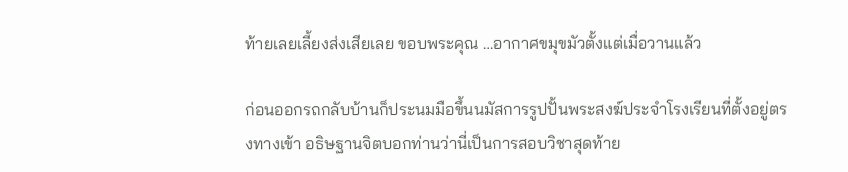ท้ายเลยเลี้ยงส่งเสียเลย ขอบพระคุณ …อากาศขมุขมัวตั้งแต่เมื่อวานแล้ว

ก่อนออกรถกลับบ้านก็ประนมมือขึ้นนมัสการรูปปั้นพระสงฆ์ประจำโรงเรียนที่ตั้งอยู่ตรงทางเข้า อธิษฐานจิตบอกท่านว่านี่เป็นการสอบวิชาสุดท้าย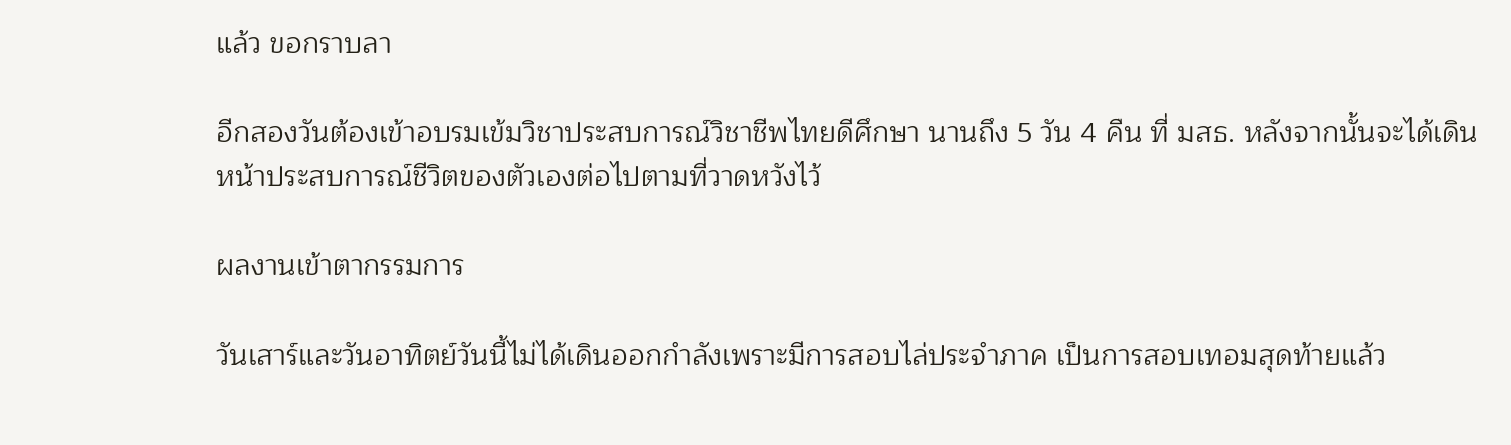แล้ว ขอกราบลา

อีกสองวันต้องเข้าอบรมเข้มวิชาประสบการณ์วิชาชีพไทยดีศึกษา นานถึง 5 วัน 4 คืน ที่ มสธ. หลังจากนั้นจะได้เดินหน้าประสบการณ์ชีวิตของตัวเองต่อไปตามที่วาดหวังไว้

ผลงานเข้าตากรรมการ

วันเสาร์และวันอาทิตย์วันนี้ไม่ได้เดินออกกำลังเพราะมีการสอบไล่ประจำภาค เป็นการสอบเทอมสุดท้ายแล้ว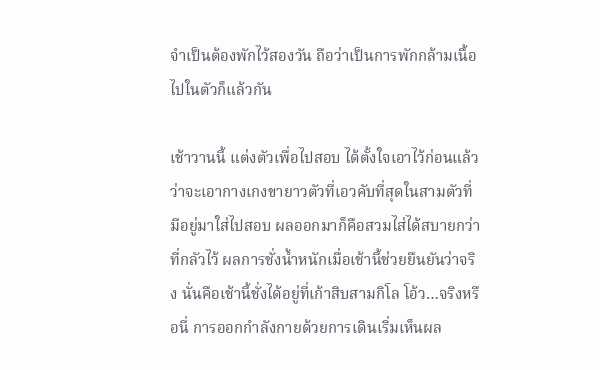จำเป็นต้องพักไว้สองวัน ถือว่าเป็นการพักกล้ามเนื้อไปในตัวก็แล้วกัน

เช้าวานนี้ แต่งตัวเพื่อไปสอบ ได้ตั้งใจเอาไว้ก่อนแล้วว่าจะเอากางเกงขายาวตัวที่เอวคับที่สุดในสามตัวที่มีอยู่มาใส่ไปสอบ ผลออกมาก็คือสวมไส่ได้สบายกว่าที่กลัวไว้ ผลการชั่งน้ำหนักเมื่อเช้านี้ช่วยยืนยันว่าจริง นั่นคือเช้านี้ชั่งได้อยู่ที่เก้าสิบสามกิโล โอ้ว…จริงหรือนี่ การออกกำลังกายด้วยการเดินเริ่มเห็นผล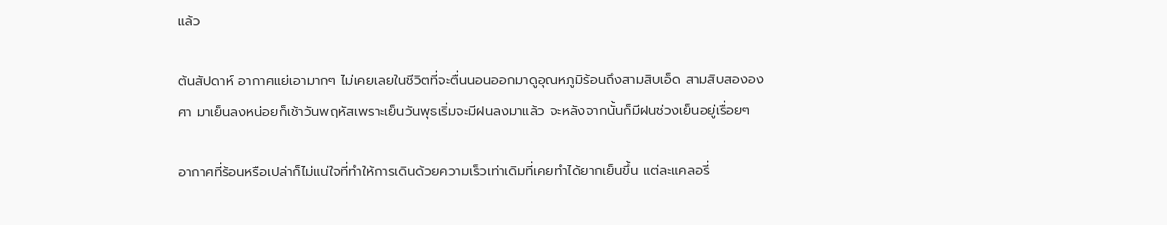แล้ว

ต้นสัปดาห์ อากาศแย่เอามากๆ ไม่เคยเลยในชีวิตที่จะตื่นนอนออกมาดูอุณหภูมิร้อนถึงสามสิบเอ็ด สามสิบสององศา มาเย็นลงหน่อยก็เช้าวันพฤหัสเพราะเย็นวันพุธเริ่มจะมีฝนลงมาแล้ว จะหลังจากนั้นก็มีฝนช่วงเย็นอยู่เรื่อยๆ

อากาศที่ร้อนหรือเปล่าก็ไม่แน่ใจที่ทำให้การเดินด้วยความเร็วเท่าเดิมที่เคยทำได้ยากเย็นขึ้น แต่ละแคลอรี่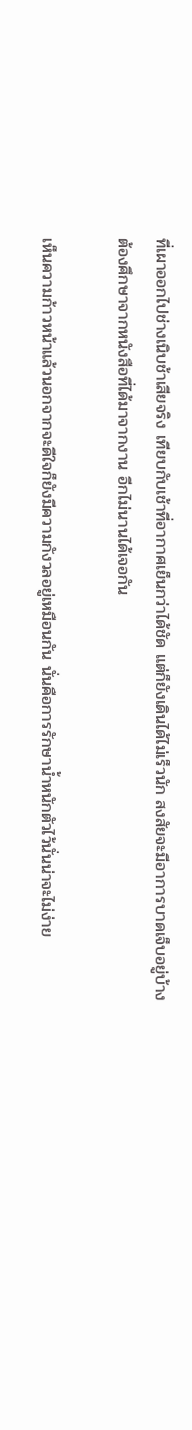ที่เผาออกไปช่างเนิบช้าเสียจริง เทียบกับเช้าที่อากาศเย็นกว่าได้ชัด แต่ก็ยังเดินได้ไม่เร็วนัก สงสัยจะมีอาการบาดเจ็บอยู่บ้าง ต้องศึกษาจากหนังสือที่ได้มาจากงาน อีกไม่นานได้เจอกัน

เห็นความก้าวหน้าแล้วนอกจากจะดีใจก็ยังมีความกังวลอยู่เหมือนกัน นั่นคือการรักษาน้ำหนักตัวไว้นั่นน่าจะไม่ง่าย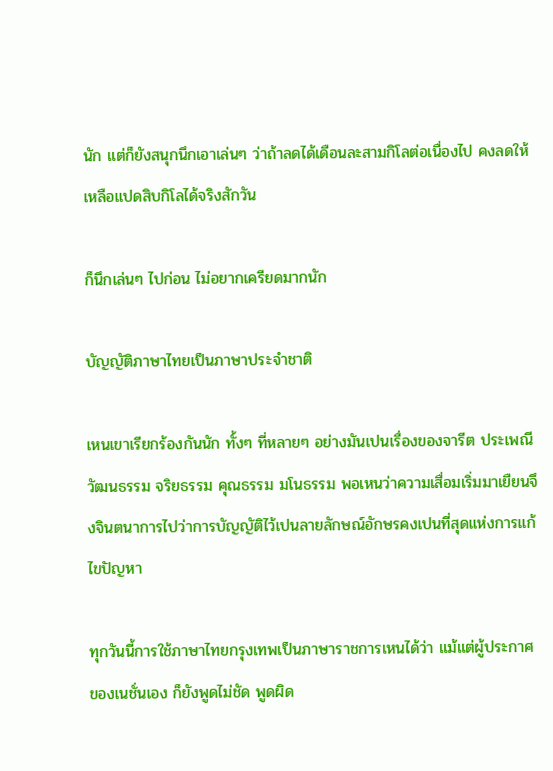นัก แต่ก็ยังสนุกนึกเอาเล่นๆ ว่าถ้าลดได้เดือนละสามกิโลต่อเนื่องไป คงลดให้เหลือแปดสิบกิโลได้จริงสักวัน

ก็นึกเล่นๆ ไปก่อน ไม่อยากเครียดมากนัก

บัญญัติภาษาไทยเป็นภาษาประจำชาติ

เหนเขาเรียกร้องกันนัก ทั้งๆ ที่หลายๆ อย่างมันเปนเรื่องของจารีต ประเพณี วัฒนธรรม จริยธรรม คุณธรรม มโนธรรม พอเหนว่าความเสื่อมเริ่มมาเยืยนจึงจินตนาการไปว่าการบัญญัติไว้เปนลายลักษณ์อักษรคงเปนที่สุดแห่งการแก้ไขปัญหา

ทุกวันนี้การใช้ภาษาไทยกรุงเทพเป็นภาษาราชการเหนได้ว่า แม้แต่ผู้ประกาศของเนชั่นเอง ก็ยังพูดไม่ชัด พูดผิด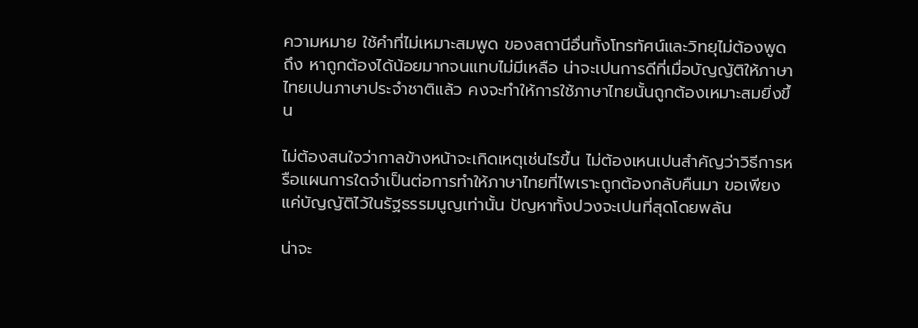ความหมาย ใช้คำที่ไม่เหมาะสมพูด ของสถานีอื่นทั้งโทรทัศน์และวิทยุไม่ต้องพูดถึง หาถูกต้องได้น้อยมากจนแทบไม่มีเหลือ น่าจะเปนการดีที่เมื่อบัญญัติให้ภาษาไทยเปนภาษาประจำชาติแล้ว คงจะทำให้การใช้ภาษาไทยนั้นถูกต้องเหมาะสมยิ่งขึ้น

ไม่ต้องสนใจว่ากาลข้างหน้าจะเกิดเหตุเช่นไรขึ้น ไม่ต้องเหนเปนสำคัญว่าวิธีการหรือแผนการใดจำเป็นต่อการทำให้ภาษาไทยที่ไพเราะถูกต้องกลับคืนมา ขอเพียงแค่บัญญัติไว้ในรัฐธรรมนูญเท่านั้น ปัญหาทั้งปวงจะเปนที่สุดโดยพลัน

น่าจะ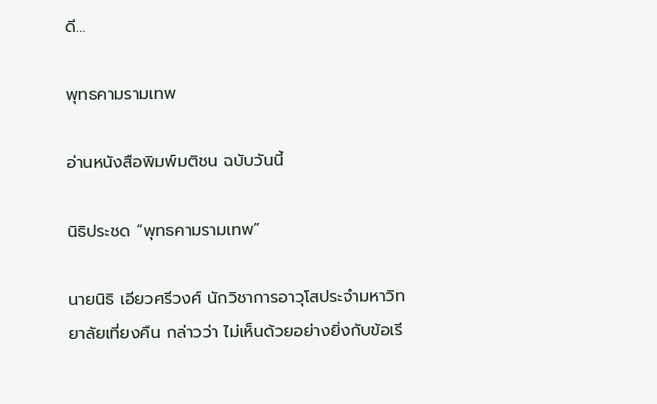ดี…

พุทธคามรามเทพ

อ่านหนังสือพิมพ์มติชน ฉบับวันนี้

นิธิประชด “พุทธคามรามเทพ”

นายนิธิ เอียวศรีวงศ์ นักวิชาการอาวุโสประจำมหาวิทยาลัยเที่ยงคืน กล่าวว่า ไม่เห็นด้วยอย่างยิ่งกับข้อเรี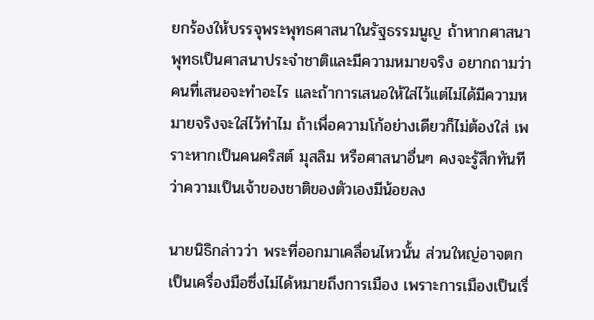ยกร้องให้บรรจุพระพุทธศาสนาในรัฐธรรมนูญ ถ้าหากศาสนาพุทธเป็นศาสนาประจำชาติและมีความหมายจริง อยากถามว่าคนที่เสนอจะทำอะไร และถ้าการเสนอให้ใส่ไว้แต่ไม่ได้มีความหมายจริงจะใส่ไว้ทำไม ถ้าเพื่อความโก้อย่างเดียวก็ไม่ต้องใส่ เพราะหากเป็นคนคริสต์ มุสลิม หรือศาสนาอื่นๆ คงจะรู้สึกทันทีว่าความเป็นเจ้าของชาติของตัวเองมีน้อยลง

นายนิธิกล่าวว่า พระที่ออกมาเคลื่อนไหวนั้น ส่วนใหญ่อาจตกเป็นเครื่องมือซึ่งไม่ได้หมายถึงการเมือง เพราะการเมืองเป็นเรื่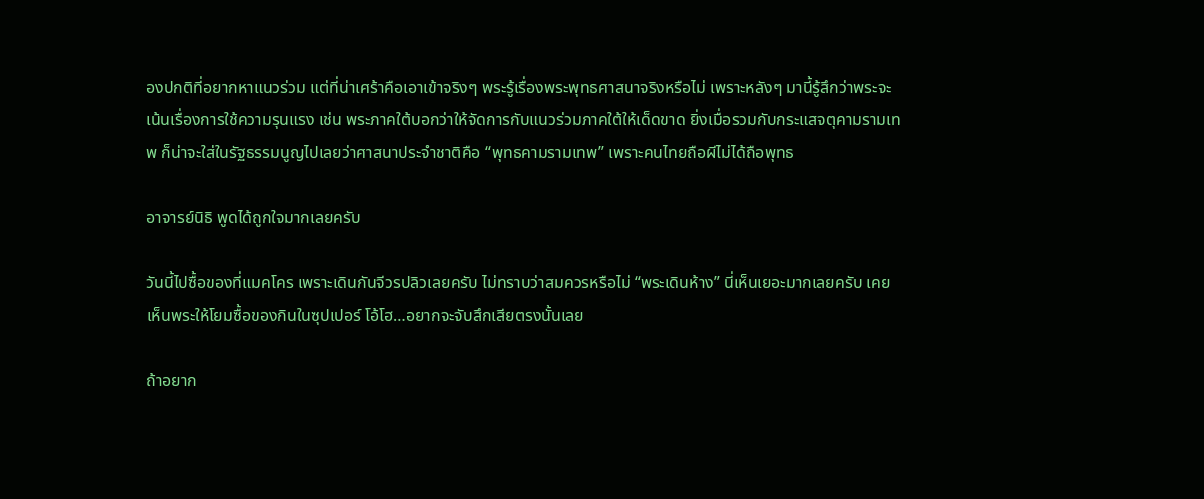องปกติที่อยากหาแนวร่วม แต่ที่น่าเศร้าคือเอาเข้าจริงๆ พระรู้เรื่องพระพุทธศาสนาจริงหรือไม่ เพราะหลังๆ มานี้รู้สึกว่าพระจะเน้นเรื่องการใช้ความรุนแรง เช่น พระภาคใต้บอกว่าให้จัดการกับแนวร่วมภาคใต้ให้เด็ดขาด ยิ่งเมื่อรวมกับกระแสจตุคามรามเทพ ก็น่าจะใส่ในรัฐธรรมนูญไปเลยว่าศาสนาประจำชาติคือ “พุทธคามรามเทพ” เพราะคนไทยถือผีไม่ได้ถือพุทธ

อาจารย์นิธิ พูดได้ถูกใจมากเลยครับ

วันนี้ไปซื้อของที่แมคโคร เพราะเดินกันจีวรปลิวเลยครับ ไม่ทราบว่าสมควรหรือไม่ “พระเดินห้าง” นี่เห็นเยอะมากเลยครับ เคยเห็นพระให้โยมซื้อของกินในซุปเปอร์ โอ้โฮ…อยากจะจับสึกเสียตรงนั้นเลย

ถ้าอยาก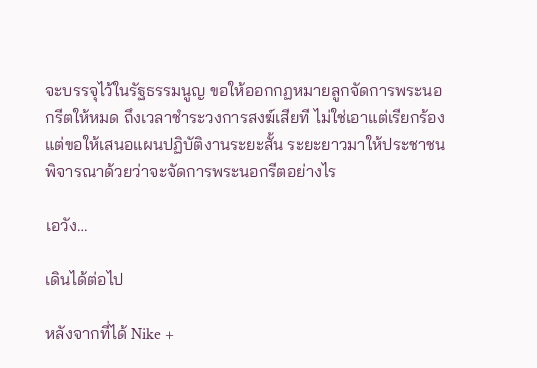จะบรรจุไว้ในรัฐธรรมนูญ ขอให้ออกกฏหมายลูกจัดการพระนอกรีตให้หมด ถึงเวลาชำระวงการสงฆ์เสียที ไม่ใช่เอาแต่เรียกร้อง แต่ขอให้เสนอแผนปฏิบัติงานระยะสั้น ระยะยาวมาให้ประชาชนพิจารณาด้วยว่าจะจัดการพระนอกรีตอย่างไร

เอวัง…

เดินได้ต่อไป

หลังจากที่ได้ Nike +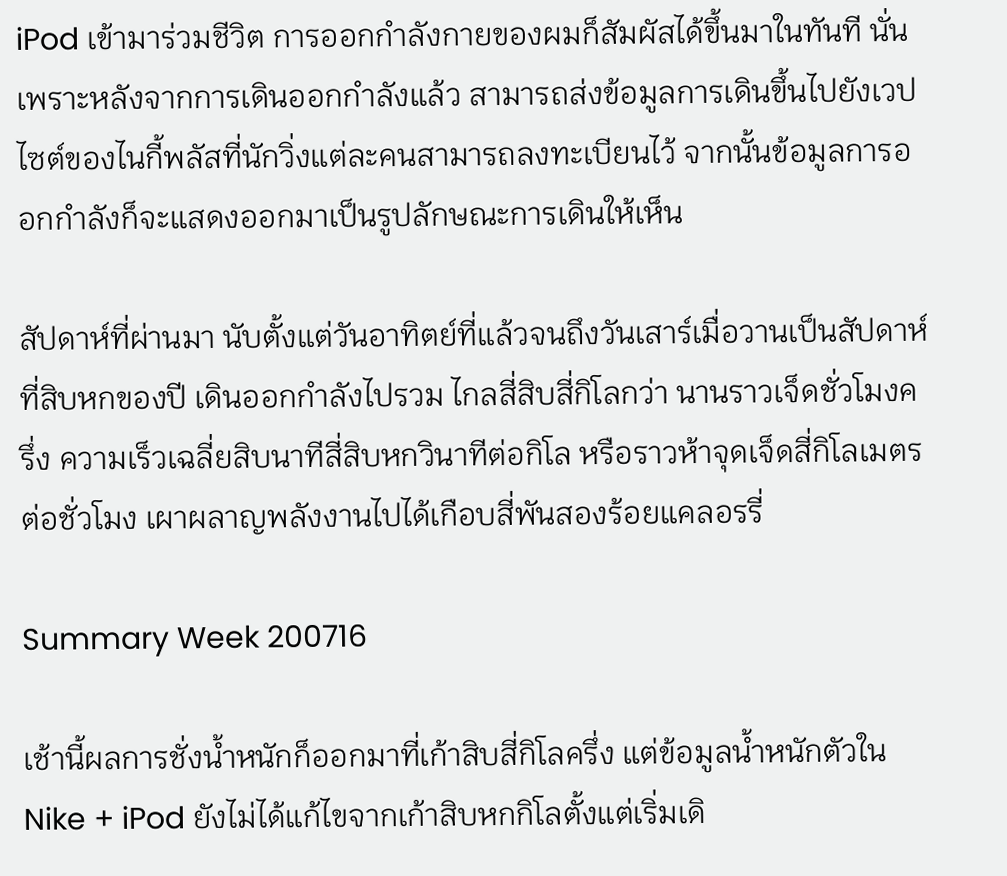iPod เข้ามาร่วมชีวิต การออกกำลังกายของผมก็สัมผัสได้ขึ้นมาในทันที นั่นเพราะหลังจากการเดินออกกำลังแล้ว สามารถส่งข้อมูลการเดินขึ้นไปยังเวปไซต์ของไนกี้พลัสที่นักวิ่งแต่ละคนสามารถลงทะเบียนไว้ จากนั้นข้อมูลการออกกำลังก็จะแสดงออกมาเป็นรูปลักษณะการเดินให้เห็น

สัปดาห์ที่ผ่านมา นับตั้งแต่วันอาทิตย์ที่แล้วจนถึงวันเสาร์เมื่อวานเป็นสัปดาห์ที่สิบหกของปี เดินออกกำลังไปรวม ไกลสี่สิบสี่กิโลกว่า นานราวเจ็ดชั่วโมงครึ่ง ความเร็วเฉลี่ยสิบนาทีสี่สิบหกวินาทีต่อกิโล หรือราวห้าจุดเจ็ดสี่กิโลเมตรต่อชั่วโมง เผาผลาญพลังงานไปได้เกือบสี่พันสองร้อยแคลอรรี่

Summary Week 200716

เช้านี้ผลการชั่งน้ำหนักก็ออกมาที่เก้าสิบสี่กิโลครึ่ง แต่ข้อมูลน้ำหนักตัวใน Nike + iPod ยังไม่ได้แก้ไขจากเก้าสิบหกกิโลตั้งแต่เริ่มเดิ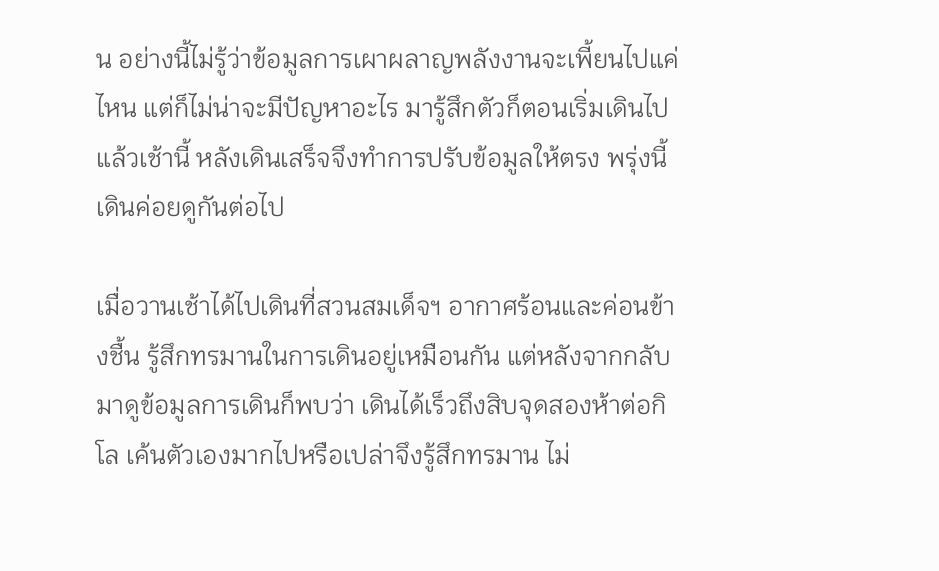น อย่างนี้ไม่รู้ว่าข้อมูลการเผาผลาญพลังงานจะเพี้ยนไปแค่ไหน แต่ก็ไม่น่าจะมีปัญหาอะไร มารู้สึกตัวก็ตอนเริ่มเดินไปแล้วเช้านี้ หลังเดินเสร็จจึงทำการปรับข้อมูลให้ตรง พรุ่งนี้เดินค่อยดูกันต่อไป

เมื่อวานเช้าได้ไปเดินที่สวนสมเด็จฯ อากาศร้อนและค่อนข้างชื้น รู้สึกทรมานในการเดินอยู่เหมือนกัน แต่หลังจากกลับมาดูข้อมูลการเดินก็พบว่า เดินได้เร็วถึงสิบจุดสองห้าต่อกิโล เค้นตัวเองมากไปหรือเปล่าจึงรู้สึกทรมาน ไม่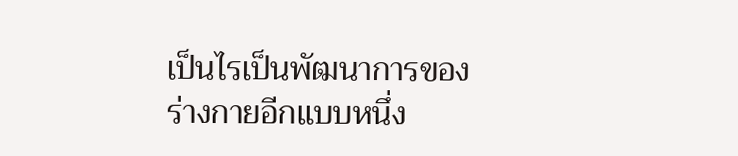เป็นไรเป็นพัฒนาการของร่างกายอีกแบบหนึ่ง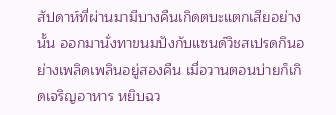สัปดาห์ที่ผ่านมามีบางคืนเกิดตบะแตกเสียอย่างนั้น ออกมานั่งทาขนมปังกับแซนด์วิชสเปรดกินอย่างเพลิดเพลินอยู่สองคืน เมื่อวานตอนบ่ายก็เกิดเจริญอาหาร หยิบฉว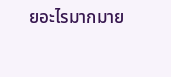ยอะไรมากมาย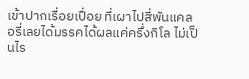เข้าปากเรื่อยเปื่อย ที่เผาไปสี่พันแคลอรี่เลยได้มรรคได้ผลแค่ครึ่งกิโล ไม่เป็นไร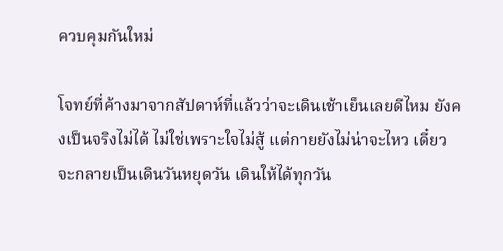ควบคุมกันใหม่

โจทย์ที่ค้างมาจากสัปดาห์ที่แล้วว่าจะเดินเช้าเย็นเลยดีไหม ยังคงเป็นจริงไม่ได้ ไม่ใช่เพราะใจไม่สู้ แต่กายยังไม่น่าจะไหว เดี๋ยวจะกลายเป็นเดินวันหยุดวัน เดินให้ได้ทุกวัน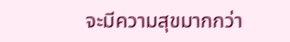จะมีความสุขมากกว่า